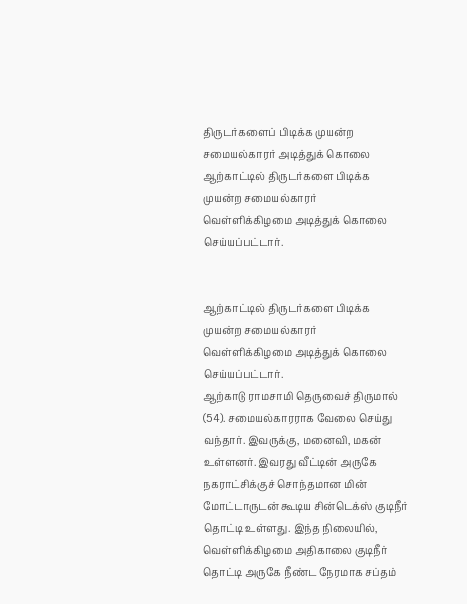திருடர்களைப் பிடிக்க முயன்ற சமையல்காரர் அடித்துக் கொலை
ஆற்காட்டில் திருடர்களை பிடிக்க முயன்ற சமையல்காரர் வெள்ளிக்கிழமை அடித்துக் கொலை செய்யப்பட்டார்.


ஆற்காட்டில் திருடர்களை பிடிக்க முயன்ற சமையல்காரர் வெள்ளிக்கிழமை அடித்துக் கொலை செய்யப்பட்டார்.
ஆற்காடு ராமசாமி தெருவைச் திருமால் (54). சமையல்காரராக வேலை செய்து வந்தார். இவருக்கு, மனைவி, மகன் உள்ளனர். இவரது வீட்டின் அருகே நகராட்சிக்குச் சொந்தமான மின் மோட்டாருடன் கூடிய சின்டெக்ஸ் குடிநீர் தொட்டி உள்ளது. இந்த நிலையில், வெள்ளிக்கிழமை அதிகாலை குடிநீர் தொட்டி அருகே நீண்ட நேரமாக சப்தம்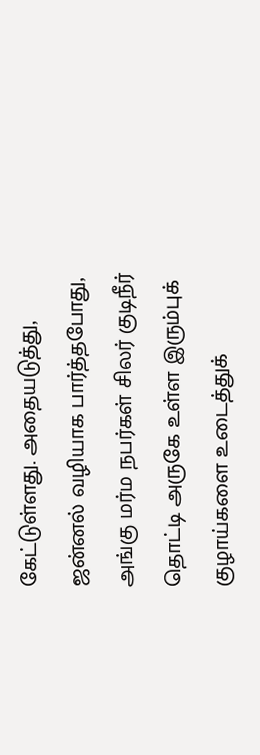கேட்டுள்ளது. அதையடுத்து, ஜன்னல் வழியாக பார்த்தபோது, அங்கு மர்ம நபர்கள் சிலர் குடிநீர் தொட்டி அருகே உள்ள இரும்புக் குழாய்களை உடைத்துக்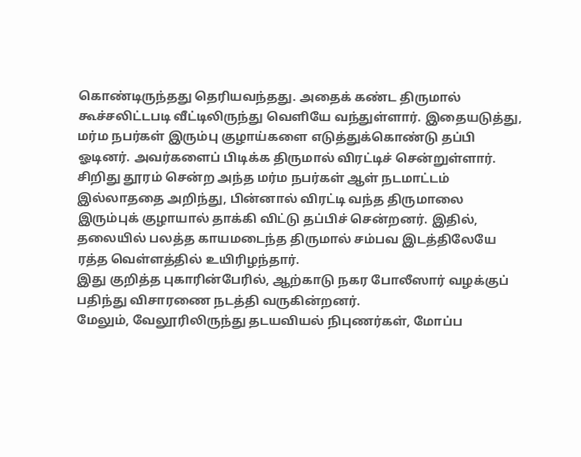கொண்டிருந்தது தெரியவந்தது. அதைக் கண்ட திருமால் கூச்சலிட்டபடி வீட்டிலிருந்து வெளியே வந்துள்ளார். இதையடுத்து, மர்ம நபர்கள் இரும்பு குழாய்களை எடுத்துக்கொண்டு தப்பி ஓடினர். அவர்களைப் பிடிக்க திருமால் விரட்டிச் சென்றுள்ளார். சிறிது தூரம் சென்ற அந்த மர்ம நபர்கள் ஆள் நடமாட்டம் இல்லாததை அறிந்து, பின்னால் விரட்டி வந்த திருமாலை இரும்புக் குழாயால் தாக்கி விட்டு தப்பிச் சென்றனர். இதில், தலையில் பலத்த காயமடைந்த திருமால் சம்பவ இடத்திலேயே ரத்த வெள்ளத்தில் உயிரிழந்தார்.
இது குறித்த புகாரின்பேரில், ஆற்காடு நகர போலீஸார் வழக்குப் பதிந்து விசாரணை நடத்தி வருகின்றனர்.
மேலும், வேலூரிலிருந்து தடயவியல் நிபுணர்கள், மோப்ப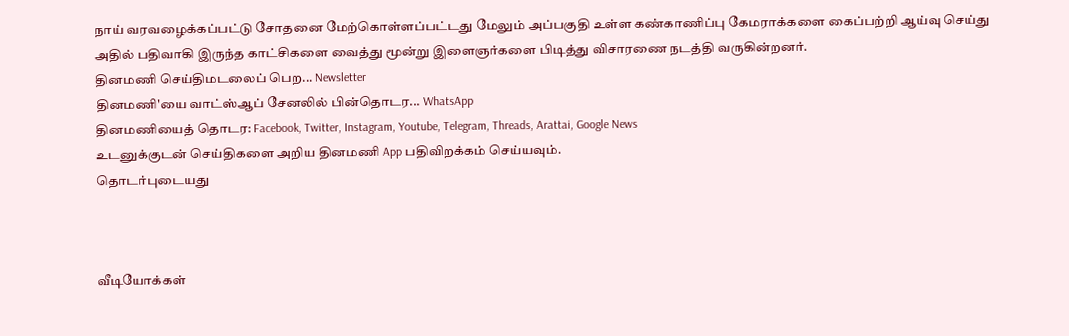நாய் வரவழைக்கப்பட்டு சோதனை மேற்கொள்ளப்பட்டது மேலும் அப்பகுதி உள்ள கண்காணிப்பு கேமராக்களை கைப்பற்றி ஆய்வு செய்து அதில் பதிவாகி இருந்த காட்சிகளை வைத்து மூன்று இளைஞர்களை பிடித்து விசாரணை நடத்தி வருகின்றனர்.
தினமணி செய்திமடலைப் பெற... Newsletter
தினமணி'யை வாட்ஸ்ஆப் சேனலில் பின்தொடர... WhatsApp
தினமணியைத் தொடர: Facebook, Twitter, Instagram, Youtube, Telegram, Threads, Arattai, Google News
உடனுக்குடன் செய்திகளை அறிய தினமணி App பதிவிறக்கம் செய்யவும்.
தொடர்புடையது



வீடியோக்கள்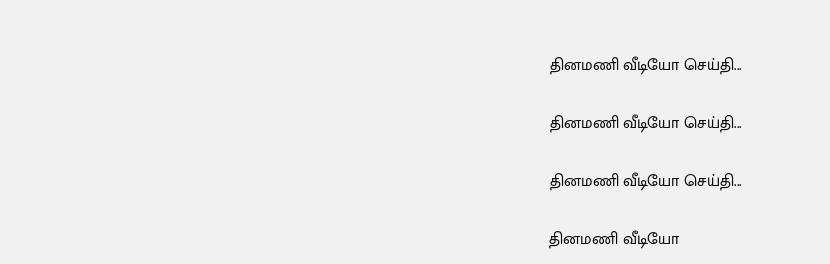தினமணி வீடியோ செய்தி...

தினமணி வீடியோ செய்தி...

தினமணி வீடியோ செய்தி...

தினமணி வீடியோ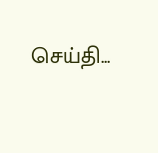செய்தி...